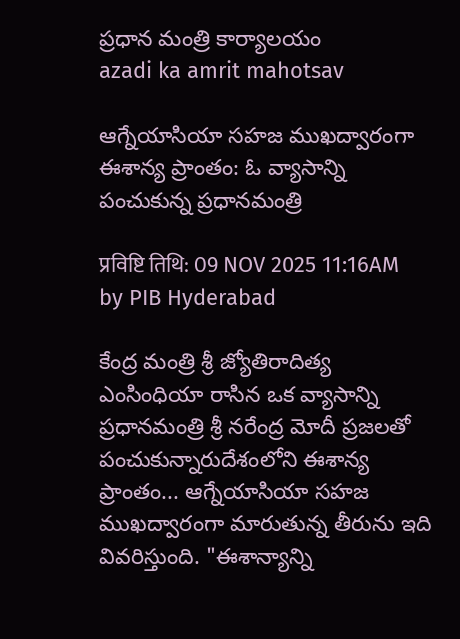ప్రధాన మంత్రి కార్యాలయం
azadi ka amrit mahotsav

ఆగ్నేయాసియా సహజ ముఖద్వారంగా ఈశాన్య ప్రాంతం: ఓ వ్యాసాన్ని పంచుకున్న ప్రధానమంత్రి

प्रविष्टि तिथि: 09 NOV 2025 11:16AM by PIB Hyderabad

కేంద్ర మంత్రి శ్రీ జ్యోతిరాదిత్య ఎంసింధియా రాసిన ఒక వ్యాసాన్ని ప్రధానమంత్రి శ్రీ నరేంద్ర మోదీ ప్రజలతో పంచుకున్నారుదేశంలోని ఈశాన్య ప్రాంతం... ఆగ్నేయాసియా సహజ ముఖద్వారంగా మారుతున్న తీరును ఇది వివరిస్తుంది. "ఈశాన్యాన్ని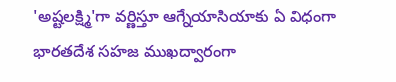'అష్టలక్ష్మి'గా వర్ణిస్తూ ఆగ్నేయాసియాకు ఏ విధంగా భారతదేశ సహజ ముఖద్వారంగా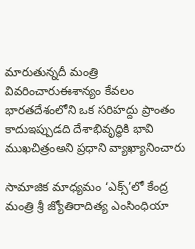మారుతున్నదీ మంత్రి వివరించారుఈశాన్యం కేవలం భారతదేశంలోని ఒక సరిహద్దు ప్రాంతం కాదుఇప్పుడది దేశాభివృద్ధికి భావి ముఖచిత్రంఅని ప్రధాని వ్యాఖ్యానించారు

సామాజిక మాధ్యమం ‘ఎక్స్’లో కేంద్ర మంత్రి శ్రీ జ్యోతిరాదిత్య ఎంసింధియా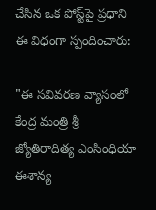చేసిన ఒక పోస్ట్‌పై ప్రధాని ఈ విధంగా స్పందించారు:

"ఈ సవివరణ వ్యాసంలో కేంద్ర మంత్రి శ్రీ జ్యోతిరాదిత్య ఎంసింధియా ఈశాన్య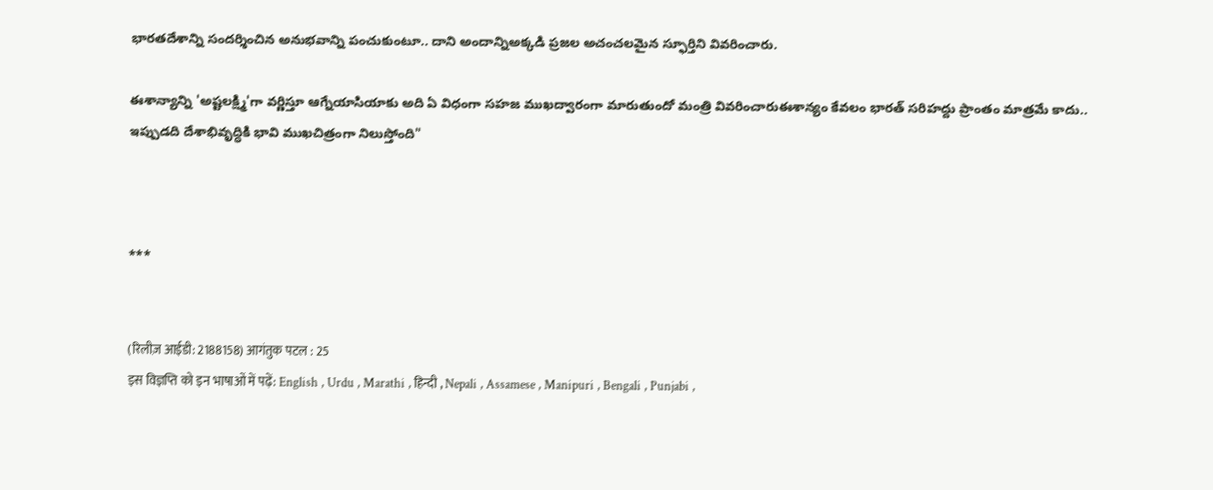భారతదేశాన్ని సందర్శించిన అనుభవాన్ని పంచుకుంటూ.. దాని అందాన్నిఅక్కడి ప్రజల అచంచలమైన స్ఫూర్తిని వివరించారు.

ఈశాన్యాన్ని 'అష్టలక్ష్మి'గా వర్ణిస్తూ ఆగ్నేయాసియాకు అది ఏ విధంగా సహజ ముఖద్వారంగా మారుతుందో మంత్రి వివరించారుఈశాన్యం కేవలం భారత్‌ సరిహద్దు ప్రాంతం మాత్రమే కాదు.. ఇప్పుడది దేశాభివృద్ధికి భావి ముఖచిత్రంగా నిలుస్తోంది"



***


(रिलीज़ आईडी: 2188158) आगंतुक पटल : 25
इस विज्ञप्ति को इन भाषाओं में पढ़ें: English , Urdu , Marathi , हिन्दी , Nepali , Assamese , Manipuri , Bengali , Punjabi ,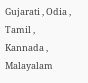Gujarati , Odia , Tamil , Kannada , Malayalam